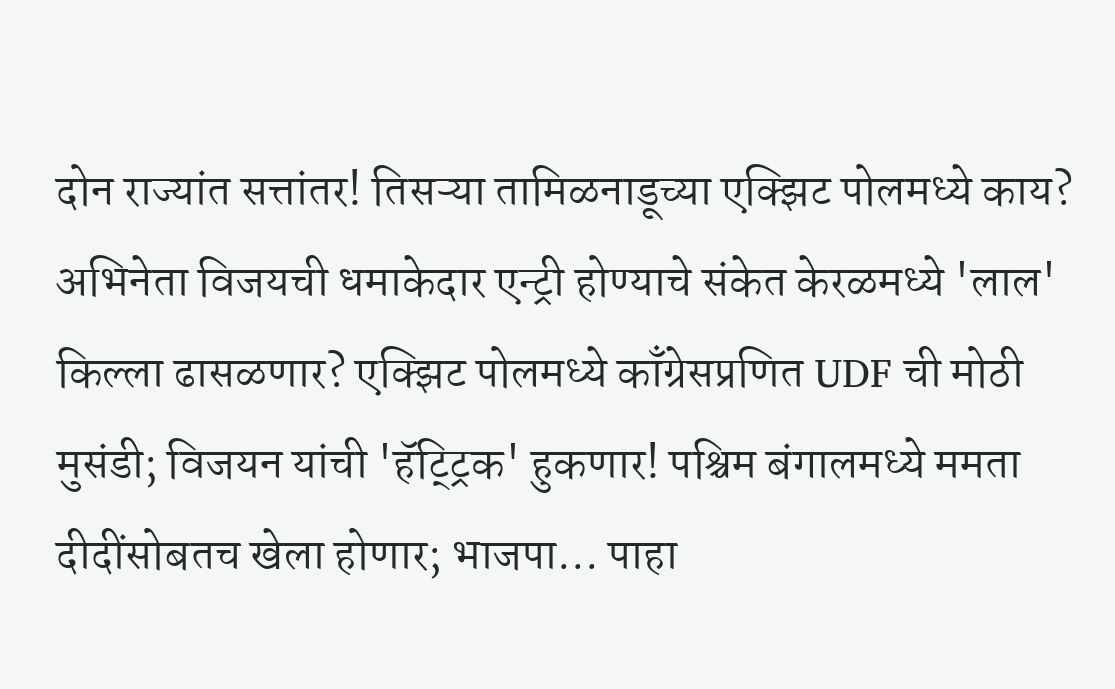दोन राज्यांत सत्तांतर! तिसऱ्या तामिळनाडूच्या एक्झिट पोलमध्ये काय? अभिनेता विजयची धमाकेदार एन्ट्री होण्याचे संकेत केरळमध्ये 'लाल' किल्ला ढासळणार? एक्झिट पोलमध्ये काँग्रेसप्रणित UDF ची मोठी मुसंडी; विजयन यांची 'हॅट्ट्रिक' हुकणार! पश्चिम बंगालमध्ये ममता दीदींसोबतच खेला होणार; भाजपा... पाहा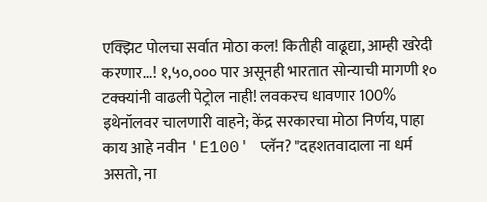एक्झिट पोलचा सर्वात मोठा कल! कितीही वाढूद्या, आम्ही खरेदी करणार...! १,५०,००० पार असूनही भारतात सोन्याची मागणी १० टक्क्यांनी वाढली पेट्रोल नाही! लवकरच धावणार 100% इथेनॉलवर चालणारी वाहने; केंद्र सरकारचा मोठा निर्णय, पाहा काय आहे नवीन 'E100' प्लॅन? "दहशतवादाला ना धर्म असतो, ना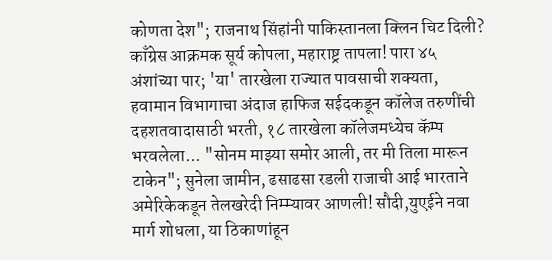कोणता देश"; राजनाथ सिंहांनी पाकिस्तानला क्लिन चिट दिली? काँग्रेस आक्रमक सूर्य कोपला, महाराष्ट्र तापला! पारा ४५ अंशांच्या पार; 'या' तारखेला राज्यात पावसाची शक्यता, हवामान विभागाचा अंदाज हाफिज सईदकडून कॉलेज तरुणींची दहशतवादासाठी भरती, १८ तारखेला कॉलेजमध्येच कॅम्प भरवलेला... "सोनम माझ्या समोर आली, तर मी तिला मारून टाकेन"; सुनेला जामीन, ढसाढसा रडली राजाची आई भारताने अमेरिकेकडून तेलखरेदी निम्म्यावर आणली! सौदी,युएईने नवा मार्ग शोधला, या ठिकाणांहून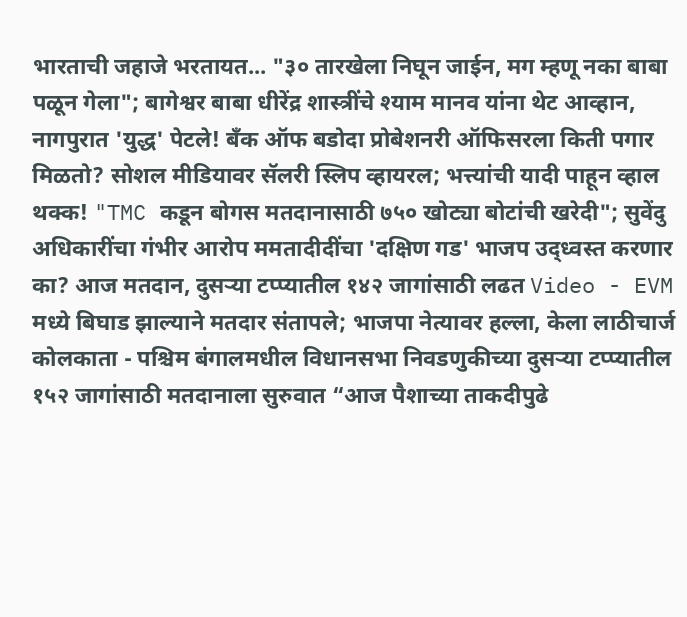भारताची जहाजे भरतायत... "३० तारखेला निघून जाईन, मग म्हणू नका बाबा पळून गेला"; बागेश्वर बाबा धीरेंद्र शास्त्रींचे श्याम मानव यांना थेट आव्हान, नागपुरात 'युद्ध' पेटले! बँक ऑफ बडोदा प्रोबेशनरी ऑफिसरला किती पगार मिळतो? सोशल मीडियावर सॅलरी स्लिप व्हायरल; भत्त्यांची यादी पाहून व्हाल थक्क! "TMC कडून बोगस मतदानासाठी ७५० खोट्या बोटांची खरेदी"; सुवेंदु अधिकारींचा गंभीर आरोप ममतादीदींचा 'दक्षिण गड' भाजप उद्ध्वस्त करणार का? आज मतदान, दुसऱ्या टप्प्यातील १४२ जागांसाठी लढत Video - EVM मध्ये बिघाड झाल्याने मतदार संतापले; भाजपा नेत्यावर हल्ला, केला लाठीचार्ज कोलकाता - पश्चिम बंगालमधील विधानसभा निवडणुकीच्या दुसऱ्या टप्प्यातील १५२ जागांसाठी मतदानाला सुरुवात “आज पैशाच्या ताकदीपुढे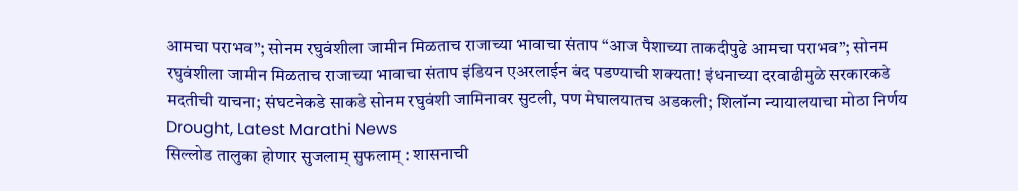आमचा पराभव”; सोनम रघुवंशीला जामीन मिळताच राजाच्या भावाचा संताप “आज पैशाच्या ताकदीपुढे आमचा पराभव”; सोनम रघुवंशीला जामीन मिळताच राजाच्या भावाचा संताप इंडियन एअरलाईन बंद पडण्याची शक्यता! इंधनाच्या दरवाढीमुळे सरकारकडे मदतीची याचना; संघटनेकडे साकडे सोनम रघुवंशी जामिनावर सुटली, पण मेघालयातच अडकली; शिलॉन्ग न्यायालयाचा मोठा निर्णय
Drought, Latest Marathi News
सिल्लोड तालुका होणार सुजलाम् सुफलाम् : शासनाची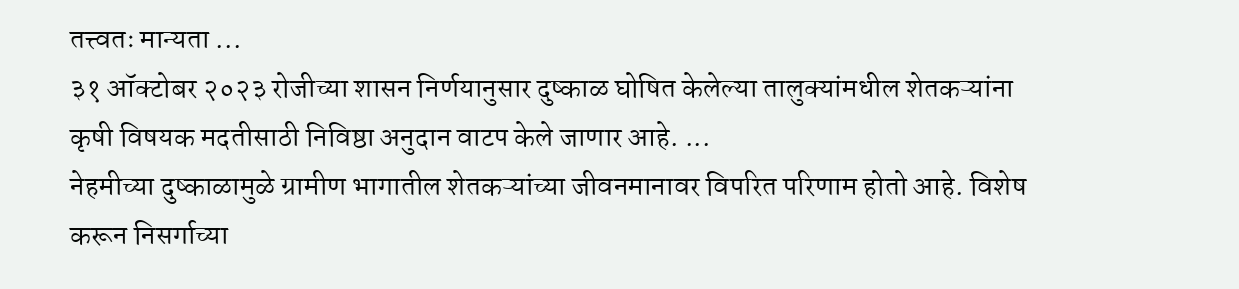तत्त्वतः मान्यता ...
३१ ऑक्टोबर २०२३ रोजीच्या शासन निर्णयानुसार दुष्काळ घोषित केलेल्या तालुक्यांमधील शेतकऱ्यांना कृषी विषयक मदतीसाठी निविष्ठा अनुदान वाटप केले जाणार आहे. ...
नेहमीच्या दुष्काळामुळे ग्रामीण भागातील शेतकऱ्यांच्या जीवनमानावर विपरित परिणाम होतो आहे. विशेष करून निसर्गाच्या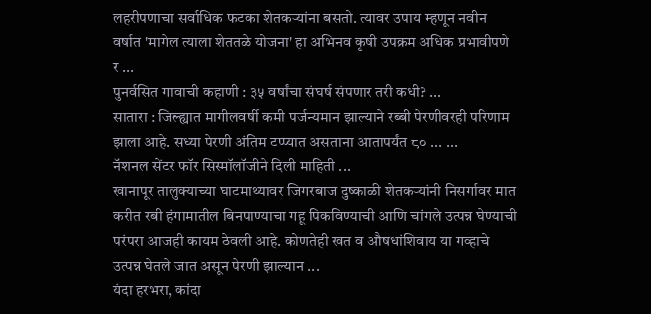लहरीपणाचा सर्वाधिक फटका शेतकऱ्यांना बसतो. त्यावर उपाय म्हणून नवीन वर्षात 'मागेल त्याला शेततळे योजना' हा अभिनव कृषी उपक्रम अधिक प्रभावीपणे र ...
पुनर्वसित गावाची कहाणी : ३५ वर्षांचा संघर्ष संपणार तरी कधी? ...
सातारा : जिल्ह्यात मागीलवर्षी कमी पर्जन्यमान झाल्याने रब्बी पेरणीवरही परिणाम झाला आहे. सध्या पेरणी अंतिम टप्प्यात असताना आतापर्यंत ८० ... ...
नॅशनल सेंटर फॉर सिस्मॉलॉजीने दिली माहिती ...
खानापूर तालुक्याच्या घाटमाथ्यावर जिगरबाज दुष्काळी शेतकऱ्यांनी निसर्गावर मात करीत रबी हंगामातील बिनपाण्याचा गहू पिकविण्याची आणि चांगले उत्पन्न घेण्याची परंपरा आजही कायम ठेवली आहे. कोणतेही खत व औषधांशिवाय या गव्हाचे उत्पन्न घेतले जात असून पेरणी झाल्यान ...
यंदा हरभरा, कांदा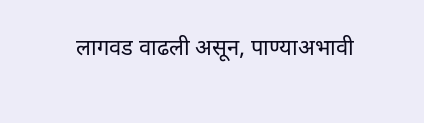लागवड वाढली असून, पाण्याअभावी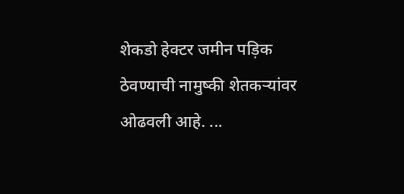शेकडो हेक्टर जमीन पड़िक ठेवण्याची नामुष्की शेतकऱ्यांवर ओढवली आहे. ...